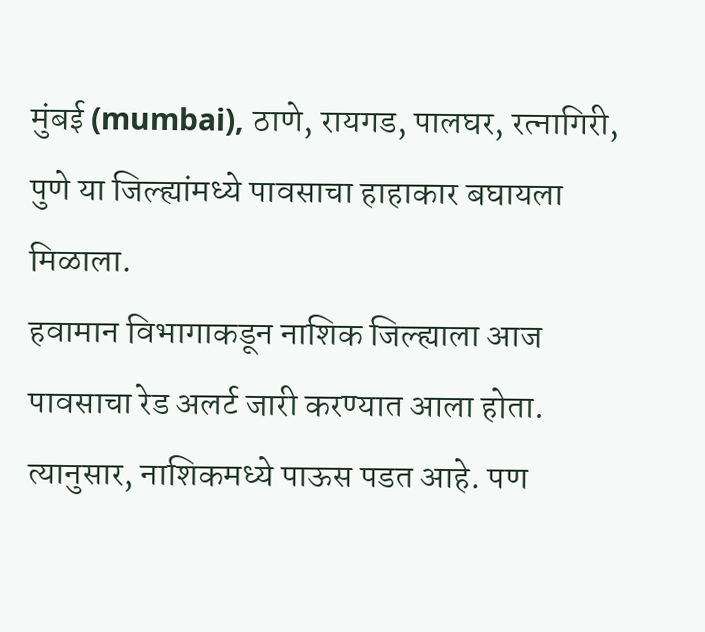मुंबई (mumbai), ठाणे, रायगड, पालघर, रत्नागिरी, पुणे या जिल्ह्यांमध्ये पावसाचा हाहाकार बघायला मिळाला.
हवामान विभागाकडून नाशिक जिल्ह्याला आज पावसाचा रेड अलर्ट जारी करण्यात आला होता.
त्यानुसार, नाशिकमध्ये पाऊस पडत आहे. पण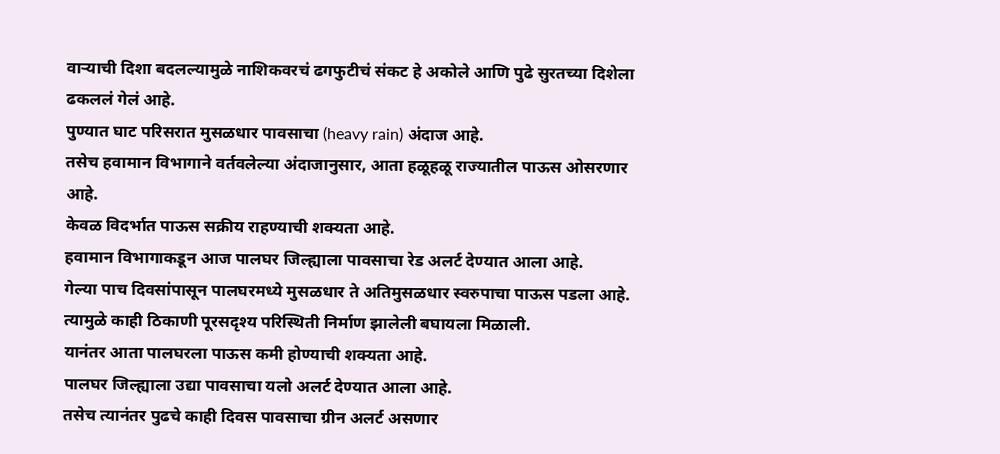वाऱ्याची दिशा बदलल्यामुळे नाशिकवरचं ढगफुटीचं संकट हे अकोले आणि पुढे सुरतच्या दिशेला ढकललं गेलं आहे.
पुण्यात घाट परिसरात मुसळधार पावसाचा (heavy rain) अंदाज आहे.
तसेच हवामान विभागाने वर्तवलेल्या अंदाजानुसार, आता हळूहळू राज्यातील पाऊस ओसरणार आहे.
केवळ विदर्भात पाऊस सक्रीय राहण्याची शक्यता आहे.
हवामान विभागाकडून आज पालघर जिल्ह्याला पावसाचा रेड अलर्ट देण्यात आला आहे.
गेल्या पाच दिवसांपासून पालघरमध्ये मुसळधार ते अतिमुसळधार स्वरुपाचा पाऊस पडला आहे.
त्यामुळे काही ठिकाणी पूरसदृश्य परिस्थिती निर्माण झालेली बघायला मिळाली.
यानंतर आता पालघरला पाऊस कमी होण्याची शक्यता आहे.
पालघर जिल्ह्याला उद्या पावसाचा यलो अलर्ट देण्यात आला आहे.
तसेच त्यानंतर पुढचे काही दिवस पावसाचा ग्रीन अलर्ट असणार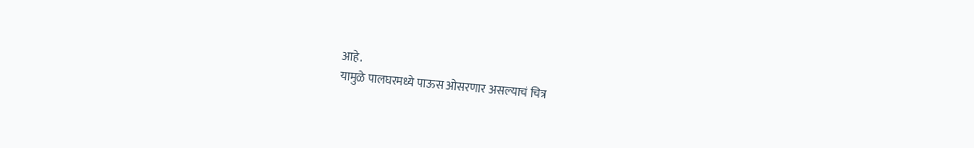आहे.
यामुळे पालघरमध्ये पाऊस ओसरणार असल्याचं चित्र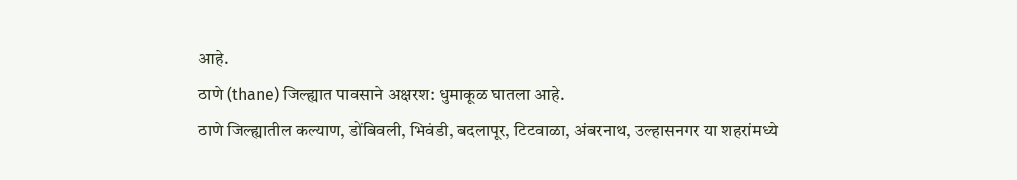आहे.
ठाणे (thane) जिल्ह्यात पावसाने अक्षरश: धुमाकूळ घातला आहे.
ठाणे जिल्ह्यातील कल्याण, डोंबिवली, भिवंडी, बदलापूर, टिटवाळा, अंबरनाथ, उल्हासनगर या शहरांमध्ये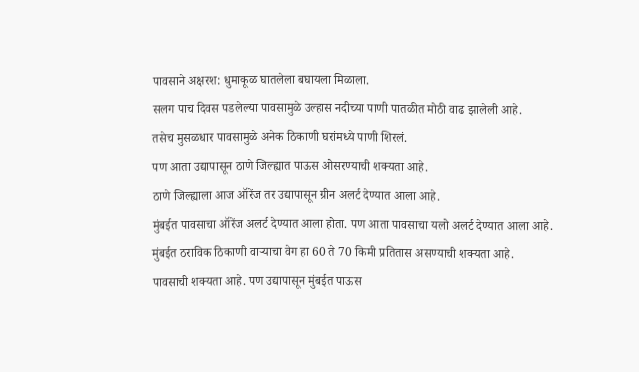पावसाने अक्षरश: धुमाकूळ घातलेला बघायला मिळाला.
सलग पाच दिवस पडलेल्या पावसामुळे उल्हास नदीच्या पाणी पातळीत मोठी वाढ झालेली आहे.
तसेच मुसळधार पावसामुळे अनेक ठिकाणी घरांमध्ये पाणी शिरलं.
पण आता उद्यापासून ठाणे जिल्ह्यात पाऊस ओसरण्याची शक्यता आहे.
ठाणे जिल्ह्याला आज ऑरेंज तर उद्यापासून ग्रीन अलर्ट देण्यात आला आहे.
मुंबईत पावसाचा ऑरेंज अलर्ट देण्यात आला होता. पण आता पावसाचा यलो अलर्ट देण्यात आला आहे.
मुंबईत ठराविक ठिकाणी वाऱ्याचा वेग हा 60 ते 70 किमी प्रतितास असण्याची शक्यता आहे.
पावसाची शक्यता आहे. पण उद्यापासून मुंबईत पाऊस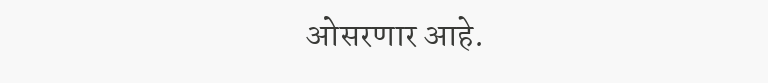ओसरणार आहे.